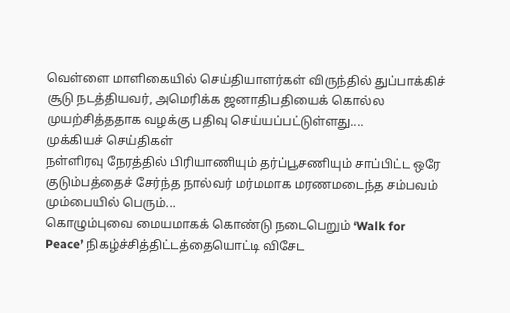வெள்ளை மாளிகையில் செய்தியாளர்கள் விருந்தில் துப்பாக்கிச் சூடு நடத்தியவர், அமெரிக்க ஜனாதிபதியைக் கொல்ல முயற்சித்ததாக வழக்கு பதிவு செய்யப்பட்டுள்ளது....
முக்கியச் செய்திகள்
நள்ளிரவு நேரத்தில் பிரியாணியும் தர்ப்பூசணியும் சாப்பிட்ட ஒரே குடும்பத்தைச் சேர்ந்த நால்வர் மர்மமாக மரணமடைந்த சம்பவம் மும்பையில் பெரும்...
கொழும்புவை மையமாகக் கொண்டு நடைபெறும் ‘Walk for Peace’ நிகழ்ச்சித்திட்டத்தையொட்டி விசேட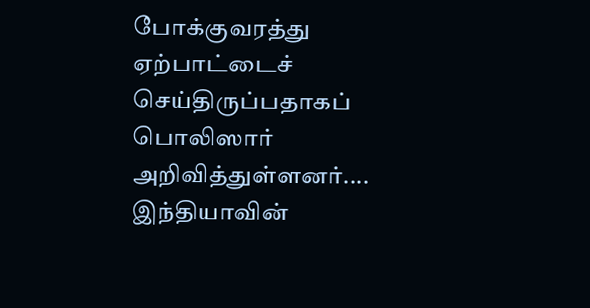போக்குவரத்து ஏற்பாட்டைச் செய்திருப்பதாகப் பொலிஸார் அறிவித்துள்ளனர்....
இந்தியாவின்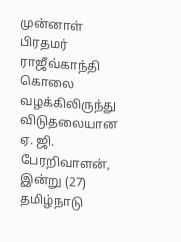முன்னாள் பிரதமர் ராஜீவ்காந்தி கொலை வழக்கிலிருந்து விடுதலையான ஏ. ஜி. பேரறிவாளன், இன்று (27) தமிழ்நாடு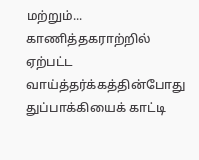மற்றும்...
காணித்தகராற்றில் ஏற்பட்ட வாய்த்தர்க்கத்தின்போது துப்பாக்கியைக் காட்டி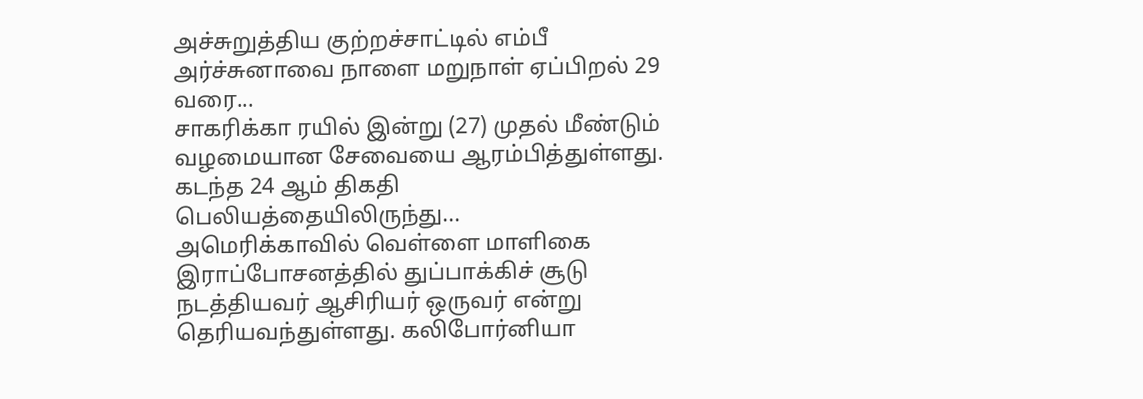அச்சுறுத்திய குற்றச்சாட்டில் எம்பீ அர்ச்சுனாவை நாளை மறுநாள் ஏப்பிறல் 29 வரை...
சாகரிக்கா ரயில் இன்று (27) முதல் மீண்டும் வழமையான சேவையை ஆரம்பித்துள்ளது. கடந்த 24 ஆம் திகதி பெலியத்தையிலிருந்து...
அமெரிக்காவில் வெள்ளை மாளிகை இராப்போசனத்தில் துப்பாக்கிச் சூடு நடத்தியவர் ஆசிரியர் ஒருவர் என்று தெரியவந்துள்ளது. கலிபோர்னியா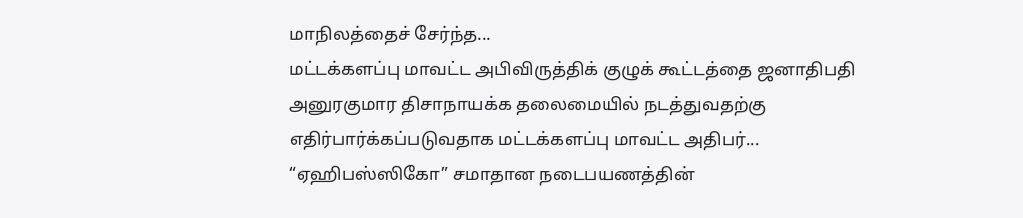மாநிலத்தைச் சேர்ந்த...
மட்டக்களப்பு மாவட்ட அபிவிருத்திக் குழுக் கூட்டத்தை ஜனாதிபதி அனுரகுமார திசாநாயக்க தலைமையில் நடத்துவதற்கு எதிர்பார்க்கப்படுவதாக மட்டக்களப்பு மாவட்ட அதிபர்...
“ஏஹிபஸ்ஸிகோ” சமாதான நடைபயணத்தின்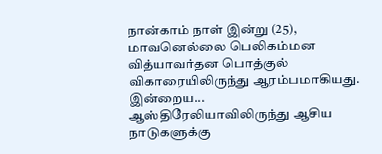நான்காம் நாள் இன்று (25), மாவனெல்லை பெலிகம்மன வித்யாவர்தன பொத்குல் விகாரையிலிருந்து ஆரம்பமாகியது. இன்றைய...
ஆஸ்திரேலியாவிலிருந்து ஆசிய நாடுகளுக்கு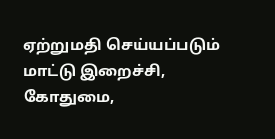ஏற்றுமதி செய்யப்படும் மாட்டு இறைச்சி, கோதுமை,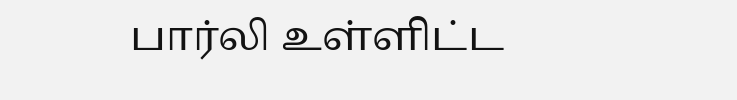பார்லி உள்ளிட்ட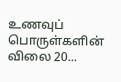உணவுப் பொருள்களின் விலை 20...